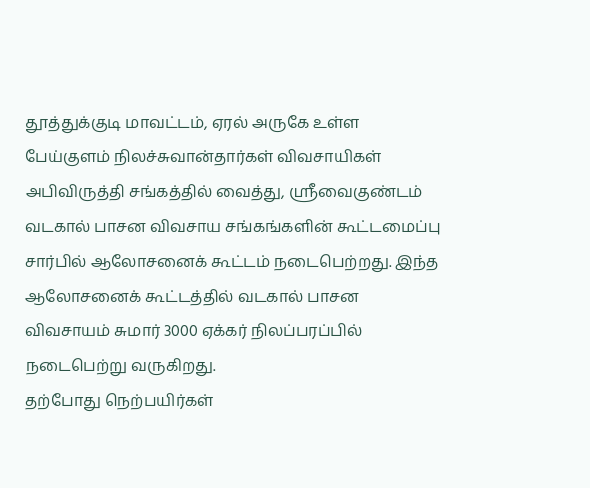தூத்துக்குடி மாவட்டம், ஏரல் அருகே உள்ள பேய்குளம் நிலச்சுவான்தார்கள் விவசாயிகள் அபிவிருத்தி சங்கத்தில் வைத்து, ஸ்ரீவைகுண்டம் வடகால் பாசன விவசாய சங்கங்களின் கூட்டமைப்பு சார்பில் ஆலோசனைக் கூட்டம் நடைபெற்றது. இந்த ஆலோசனைக் கூட்டத்தில் வடகால் பாசன விவசாயம் சுமார் 3000 ஏக்கர் நிலப்பரப்பில் நடைபெற்று வருகிறது.
தற்போது நெற்பயிர்கள்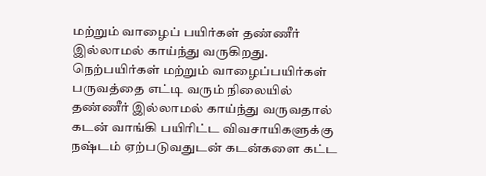மற்றும் வாழைப் பயிர்கள் தண்ணீர் இல்லாமல் காய்ந்து வருகிறது. நெற்பயிர்கள் மற்றும் வாழைப்பயிர்கள் பருவத்தை எட்டி வரும் நிலையில் தண்ணீர் இல்லாமல் காய்ந்து வருவதால் கடன் வாங்கி பயிரிட்ட விவசாயிகளுக்கு நஷ்டம் ஏற்படுவதுடன் கடன்களை கட்ட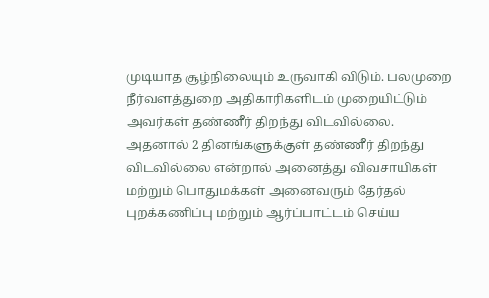முடியாத சூழ்நிலையும் உருவாகி விடும். பலமுறை நீர்வளத்துறை அதிகாரிகளிடம் முறையிட்டும் அவர்கள் தண்ணீர் திறந்து விடவில்லை.
அதனால் 2 தினங்களுக்குள் தண்ணீர் திறந்து விடவில்லை என்றால் அனைத்து விவசாயிகள் மற்றும் பொதுமக்கள் அனைவரும் தேர்தல் புறக்கணிப்பு மற்றும் ஆர்ப்பாட்டம் செய்ய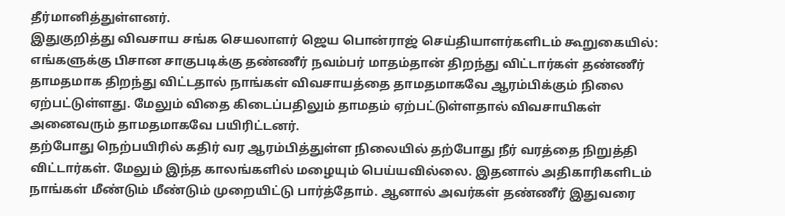தீர்மானித்துள்ளனர்.
இதுகுறித்து விவசாய சங்க செயலாளர் ஜெய பொன்ராஜ் செய்தியாளர்களிடம் கூறுகையில்:
எங்களுக்கு பிசான சாகுபடிக்கு தண்ணீர் நவம்பர் மாதம்தான் திறந்து விட்டார்கள் தண்ணீர் தாமதமாக திறந்து விட்டதால் நாங்கள் விவசாயத்தை தாமதமாகவே ஆரம்பிக்கும் நிலை ஏற்பட்டுள்ளது. மேலும் விதை கிடைப்பதிலும் தாமதம் ஏற்பட்டுள்ளதால் விவசாயிகள் அனைவரும் தாமதமாகவே பயிரிட்டனர்.
தற்போது நெற்பயிரில் கதிர் வர ஆரம்பித்துள்ள நிலையில் தற்போது நீர் வரத்தை நிறுத்தி விட்டார்கள். மேலும் இந்த காலங்களில் மழையும் பெய்யவில்லை. இதனால் அதிகாரிகளிடம் நாங்கள் மீண்டும் மீண்டும் முறையிட்டு பார்த்தோம். ஆனால் அவர்கள் தண்ணீர் இதுவரை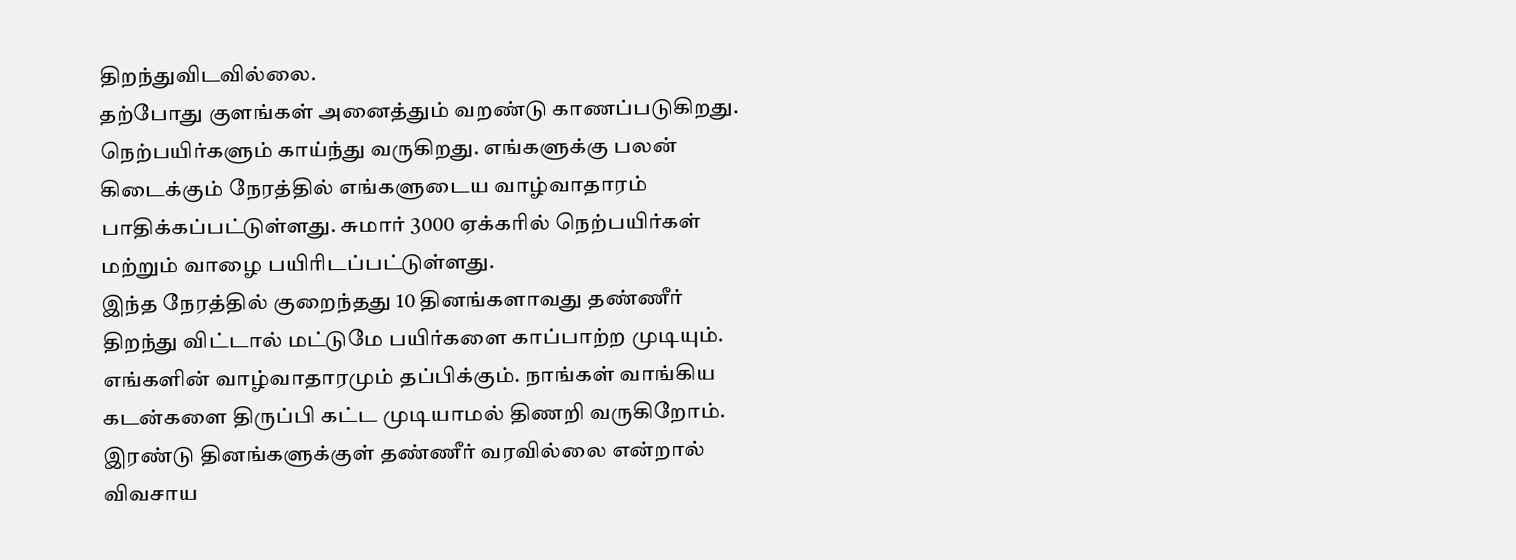திறந்துவிடவில்லை.
தற்போது குளங்கள் அனைத்தும் வறண்டு காணப்படுகிறது. நெற்பயிர்களும் காய்ந்து வருகிறது. எங்களுக்கு பலன் கிடைக்கும் நேரத்தில் எங்களுடைய வாழ்வாதாரம் பாதிக்கப்பட்டுள்ளது. சுமார் 3000 ஏக்கரில் நெற்பயிர்கள் மற்றும் வாழை பயிரிடப்பட்டுள்ளது.
இந்த நேரத்தில் குறைந்தது 10 தினங்களாவது தண்ணீர் திறந்து விட்டால் மட்டுமே பயிர்களை காப்பாற்ற முடியும். எங்களின் வாழ்வாதாரமும் தப்பிக்கும். நாங்கள் வாங்கிய கடன்களை திருப்பி கட்ட முடியாமல் திணறி வருகிறோம்.
இரண்டு தினங்களுக்குள் தண்ணீர் வரவில்லை என்றால் விவசாய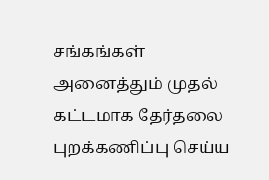சங்கங்கள் அனைத்தும் முதல் கட்டமாக தேர்தலை புறக்கணிப்பு செய்ய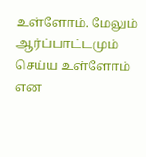உள்ளோம். மேலும் ஆர்ப்பாட்டமும் செய்ய உள்ளோம் என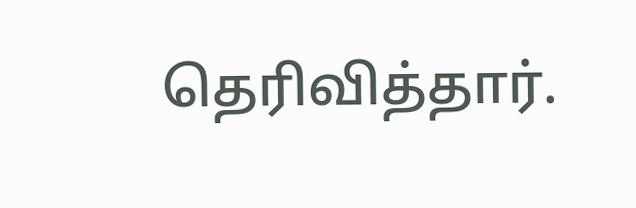தெரிவித்தார்.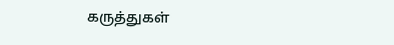கருத்துகள்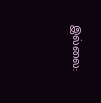இல்லை: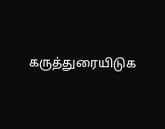கருத்துரையிடுக